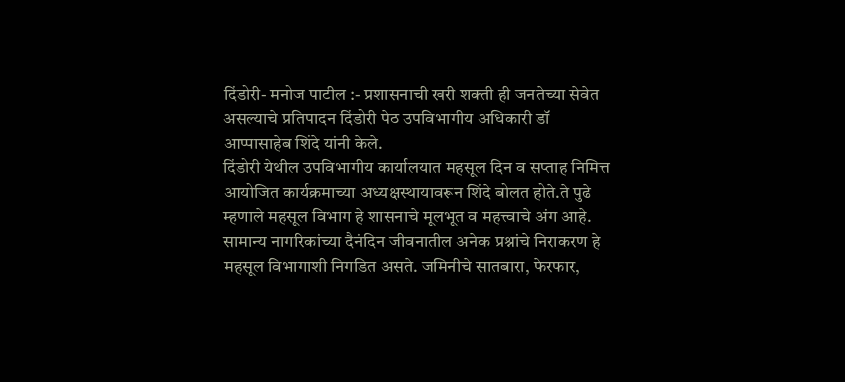दिंडोरी- मनोज पाटील :- प्रशासनाची खरी शक्ती ही जनतेच्या सेवेत असल्याचे प्रतिपादन दिंडोरी पेठ उपविभागीय अधिकारी डॉ आप्पासाहेब शिंदे यांनी केले.
दिंडोरी येथील उपविभागीय कार्यालयात महसूल दिन व सप्ताह निमित्त आयोजित कार्यक्रमाच्या अध्यक्षस्थायावरून शिंदे बोलत होते.ते पुढे म्हणाले महसूल विभाग हे शासनाचे मूलभूत व महत्त्वाचे अंग आहे. सामान्य नागरिकांच्या दैनंदिन जीवनातील अनेक प्रश्नांचे निराकरण हे महसूल विभागाशी निगडित असते. जमिनीचे सातबारा, फेरफार,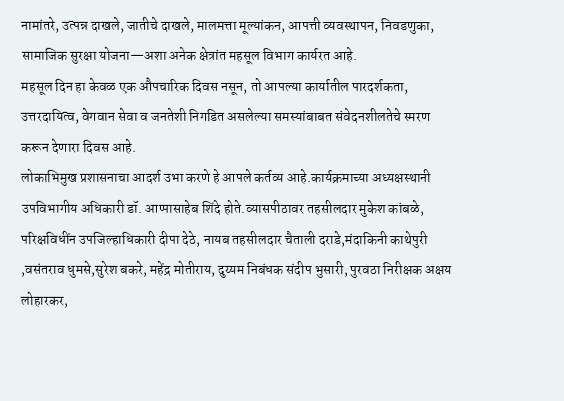नामांतरे, उत्पन्न दाखले, जातीचे दाखले, मालमत्ता मूल्यांकन, आपत्ती व्यवस्थापन, निवडणुका, सामाजिक सुरक्षा योजना—अशा अनेक क्षेत्रांत महसूल विभाग कार्यरत आहे.
महसूल दिन हा केवळ एक औपचारिक दिवस नसून, तो आपल्या कार्यातील पारदर्शकता, उत्तरदायित्व, वेगवान सेवा व जनतेशी निगडित असलेल्या समस्यांबाबत संवेदनशीलतेचे स्मरण करून देणारा दिवस आहे.
लोकाभिमुख प्रशासनाचा आदर्श उभा करणे हे आपले कर्तव्य आहे.कार्यक्रमाच्या अध्यक्षस्थानी उपविभागीय अधिकारी डॉ. आप्पासाहेब शिंदे होते.व्यासपीठावर तहसीलदार मुकेश कांबळे, परिक्षविधींन उपजिल्हाधिकारी दीपा देठे, नायब तहसीलदार चैताली दराडे,मंदाकिनी काथेपुरी ,वसंतराव धुमसे,सुरेश बकरे, महेंद्र मोतीराय, दुय्यम निबंधक संदीप भुसारी, पुरवठा निरीक्षक अक्षय लोहारकर,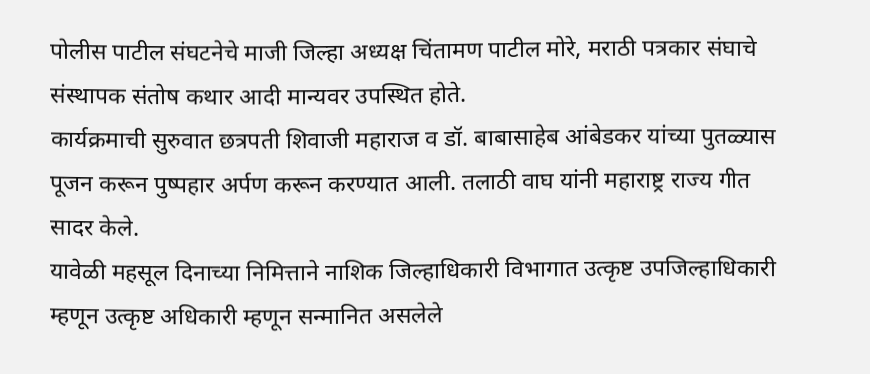पोलीस पाटील संघटनेचे माजी जिल्हा अध्यक्ष चिंतामण पाटील मोरे, मराठी पत्रकार संघाचे संस्थापक संतोष कथार आदी मान्यवर उपस्थित होते.
कार्यक्रमाची सुरुवात छत्रपती शिवाजी महाराज व डॉ. बाबासाहेब आंबेडकर यांच्या पुतळ्यास पूजन करून पुष्पहार अर्पण करून करण्यात आली. तलाठी वाघ यांनी महाराष्ट्र राज्य गीत सादर केले.
यावेळी महसूल दिनाच्या निमित्ताने नाशिक जिल्हाधिकारी विभागात उत्कृष्ट उपजिल्हाधिकारी म्हणून उत्कृष्ट अधिकारी म्हणून सन्मानित असलेले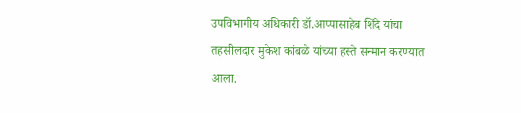उपविभागीय अधिकारी डॉ.आप्पासाहेब शिंदे यांचा तहसीलदार मुकेश कांबळे यांच्या हस्ते सन्मान करण्यात आला.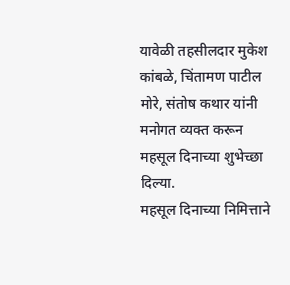यावेळी तहसीलदार मुकेश कांबळे, चिंतामण पाटील मोरे, संतोष कथार यांनी मनोगत व्यक्त करून महसूल दिनाच्या शुभेच्छा दिल्या.
महसूल दिनाच्या निमित्ताने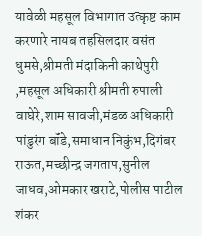यावेळी महसूल विभागात उत्कृष्ट काम करणारे नायब तहसिलदार वसंत धुमसे,श्रीमती मंदाकिनी काथेपुरी ,महसूल अधिकारी श्रीमती रुपाली वाघेरे,शाम सावजी,मंडळ अधिकारी पांडुरंग बॉंडे,समाधान निकुंभ,दिगंबर राऊत,मच्छीन्द्र जगताप,सुनील जाधव,ओमकार खराटे,पोलीस पाटील शंकर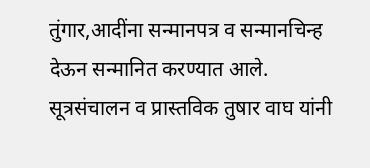तुंगार,आदींना सन्मानपत्र व सन्मानचिन्ह देऊन सन्मानित करण्यात आले.
सूत्रसंचालन व प्रास्तविक तुषार वाघ यांनी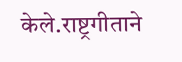केले.राष्ट्रगीताने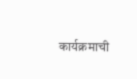कार्यक्रमाची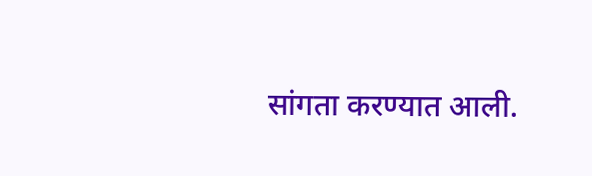सांगता करण्यात आली.